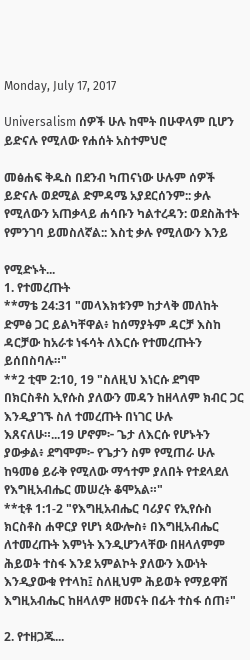Monday, July 17, 2017

Universalism ሰዎች ሁሉ ከሞት በሁዋላም ቢሆን ይድናሉ የሚለው የሐሰት አስተምህሮ

መፅሐፍ ቅዱስ በደንብ ካጠናነው ሁሉም ሰዎች ይድናሉ ወደሚል ድምዳሜ አያደርሰንም:: ቃሉ የሚለውን አጠቃላይ ሐሳቡን ካልተረዳን: ወደስሕተት የምንገባ ይመስለኛል:: እስቲ ቃሉ የሚለውን እንይ

የሚድኑት...
1. የተመረጡት
**ማቴ 24:31 "መላእክቱንም ከታላቅ መለከት ድምፅ ጋር ይልካቸዋል፥ ከሰማያትም ዳርቻ እስከ ዳርቻው ከአራቱ ነፋሳት ለእርሱ የተመረጡትን ይሰበስባሉ።"
**2 ቲሞ 2:10, 19 "ስለዚህ እነርሱ ደግሞ በክርስቶስ ኢየሱስ ያለውን መዳን ከዘላለም ክብር ጋር እንዲያገኙ ስለ ተመረጡት በነገር ሁሉ እጸናለሁ።...19 ሆኖም፦ ጌታ ለእርሱ የሆኑትን ያውቃል፥ ደግሞም፦ የጌታን ስም የሚጠራ ሁሉ ከዓመፅ ይራቅ የሚለው ማኅተም ያለበት የተደላደለ የእግዚአብሔር መሠረት ቆሞአል።"
**ቲቶ 1:1-2 "የእግዚአብሔር ባሪያና የኢየሱስ ክርስቶስ ሐዋርያ የሆነ ጳውሎስ፥ በእግዚአብሔር ለተመረጡት እምነት እንዲሆንላቸው በዘላለምም ሕይወት ተስፋ እንደ አምልኮት ያለውን እውነት እንዲያውቁ የተላከ፤ ስለዚህም ሕይወት የማይዋሽ እግዚአብሔር ከዘላለም ዘመናት በፊት ተስፋ ሰጠ፥"

2. የተዘጋጁ...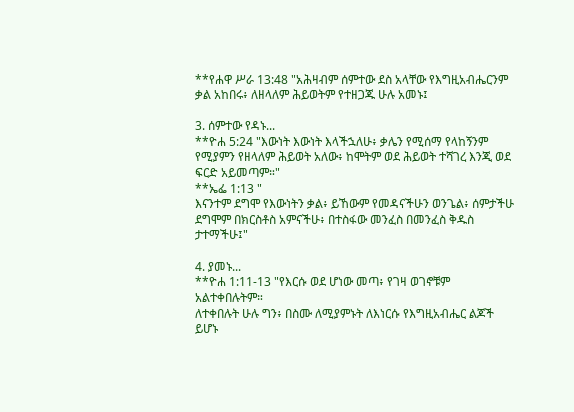**የሐዋ ሥራ 13:48 "አሕዛብም ሰምተው ደስ አላቸው የእግዚአብሔርንም ቃል አከበሩ፥ ለዘላለም ሕይወትም የተዘጋጁ ሁሉ አመኑ፤

3. ሰምተው የዳኑ...
**ዮሐ 5:24 "እውነት እውነት እላችኋለሁ፥ ቃሌን የሚሰማ የላከኝንም የሚያምን የዘላለም ሕይወት አለው፥ ከሞትም ወደ ሕይወት ተሻገረ እንጂ ወደ ፍርድ አይመጣም።"
**ኤፌ 1:13 "
እናንተም ደግሞ የእውነትን ቃል፥ ይኸውም የመዳናችሁን ወንጌል፥ ሰምታችሁ ደግሞም በክርስቶስ አምናችሁ፥ በተስፋው መንፈስ በመንፈስ ቅዱስ ታተማችሁ፤"

4. ያመኑ...
**ዮሐ 1:11-13 "የእርሱ ወደ ሆነው መጣ፥ የገዛ ወገኖቹም አልተቀበሉትም።
ለተቀበሉት ሁሉ ግን፥ በስሙ ለሚያምኑት ለእነርሱ የእግዚአብሔር ልጆች ይሆኑ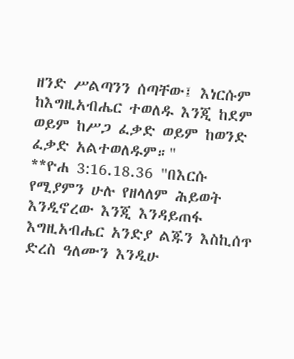ዘንድ ሥልጣንን ሰጣቸው፤ እነርሱም ከእግዚአብሔር ተወለዱ እንጂ ከደም ወይም ከሥጋ ፈቃድ ወይም ከወንድ ፈቃድ አልተወለዱም።"
**ዮሐ 3:16.18.36 "በእርሱ የሚያምን ሁሉ የዘላለም ሕይወት እንዲኖረው እንጂ እንዳይጠፋ እግዚአብሔር አንድያ ልጁን እስኪሰጥ ድረስ ዓለሙን እንዲሁ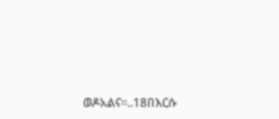ወዶአልና።..18በእርሱ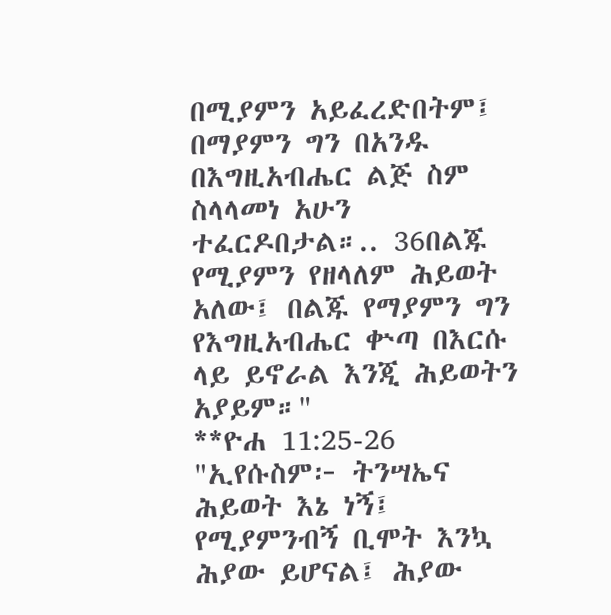በሚያምን አይፈረድበትም፤ በማያምን ግን በአንዱ በእግዚአብሔር ልጅ ስም ስላላመነ አሁን ተፈርዶበታል።.. 36በልጁ የሚያምን የዘላለም ሕይወት አለው፤ በልጁ የማያምን ግን የእግዚአብሔር ቍጣ በእርሱ ላይ ይኖራል እንጂ ሕይወትን አያይም።"
**ዮሐ 11:25-26 "ኢየሱስም፦ ትንሣኤና ሕይወት እኔ ነኝ፤ የሚያምንብኝ ቢሞት እንኳ ሕያው ይሆናል፤ ሕያው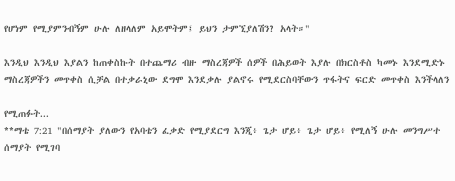የሆነም የሚያምንብኝም ሁሉ ለዘላለም አይሞትም፤ ይህን ታምኚያለሽን? አላት።"

እንዲህ እንዲህ እያልን ከጠቀስኩት በተጨማሪ ብዙ ማስረጃዎች ሰዎች በሕይወት እያሉ በክርስቶስ ካመኑ እንደሚድኑ ማስረጃዎችን መጥቀስ ሲቻል በተቃራኒው ደግሞ እንደቃሉ ያልኖሩ የሚደርስባቸውን ጥፋትና ፍርድ መጥቀስ እንችላለን

የሚጠፉት...
**ማቴ 7:21 "በሰማያት ያለውን የአባቴን ፈቃድ የሚያደርግ እንጂ፥ ጌታ ሆይ፥ ጌታ ሆይ፥ የሚለኝ ሁሉ መንግሥተ ሰማያት የሚገባ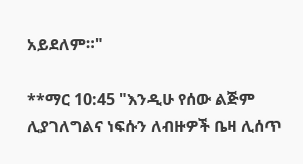አይደለም።"

**ማር 10:45 "እንዲሁ የሰው ልጅም ሊያገለግልና ነፍሱን ለብዙዎች ቤዛ ሊሰጥ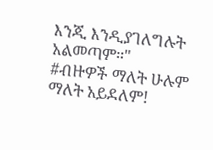እንጂ እንዲያገለግሉት አልመጣም።"
#ብዙዎች ማለት ሁሉም ማለት አይደለም!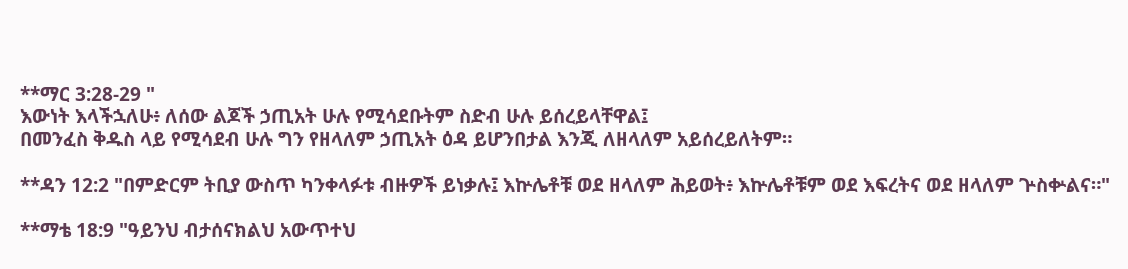**ማር 3:28-29 "
እውነት እላችኋለሁ፥ ለሰው ልጆች ኃጢአት ሁሉ የሚሳደቡትም ስድብ ሁሉ ይሰረይላቸዋል፤
በመንፈስ ቅዱስ ላይ የሚሳደብ ሁሉ ግን የዘላለም ኃጢአት ዕዳ ይሆንበታል እንጂ ለዘላለም አይሰረይለትም።

**ዳን 12:2 "በምድርም ትቢያ ውስጥ ካንቀላፉቱ ብዙዎች ይነቃሉ፤ እኵሌቶቹ ወደ ዘላለም ሕይወት፥ እኵሌቶቹም ወደ እፍረትና ወደ ዘላለም ጕስቍልና።"

**ማቴ 18:9 "ዓይንህ ብታሰናክልህ አውጥተህ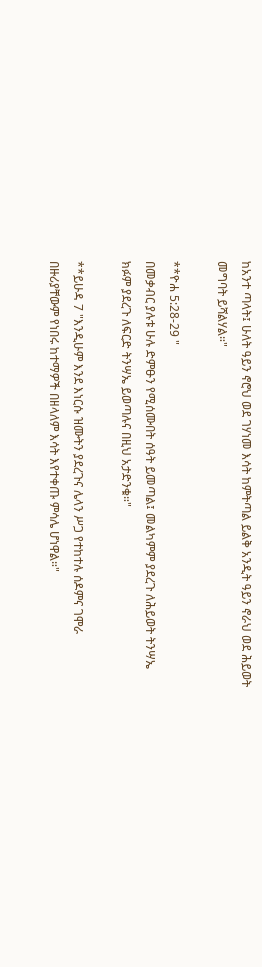ከአንተ ጣላት፤ ሁለት ዓይን ኖሮህ ወደ ገሃነመ እሳት ከምትጣል ይልቅ አንዲት ዓይን ኖራህ ወደ ሕይወት መግባት ይሻልሃል።"

**ዮሐ 5:28-29 "
በመቃብር ያሉቱ ሁሉ ድምፁን የሚሰሙበት ሰዓት ይመጣል፤ መልካምም ያደረጉ ለሕይወት ትንሣኤ ክፉም ያደረጉ ለፍርድ ትንሣኤ ይወጣሉና በዚህ አታድንቁ።"

**ይሁዳ 7 "እንዲሁም እንደ እነርሱ ዝሙትን ያደረጉና ሌላን ሥጋ የተከተሉ ሰዶምና ገሞራ በዙሪያቸውም የነበሩ ከተማዎች በዘላለም እሳት እየተቀጡ ምሳሌ ሆነዋል።"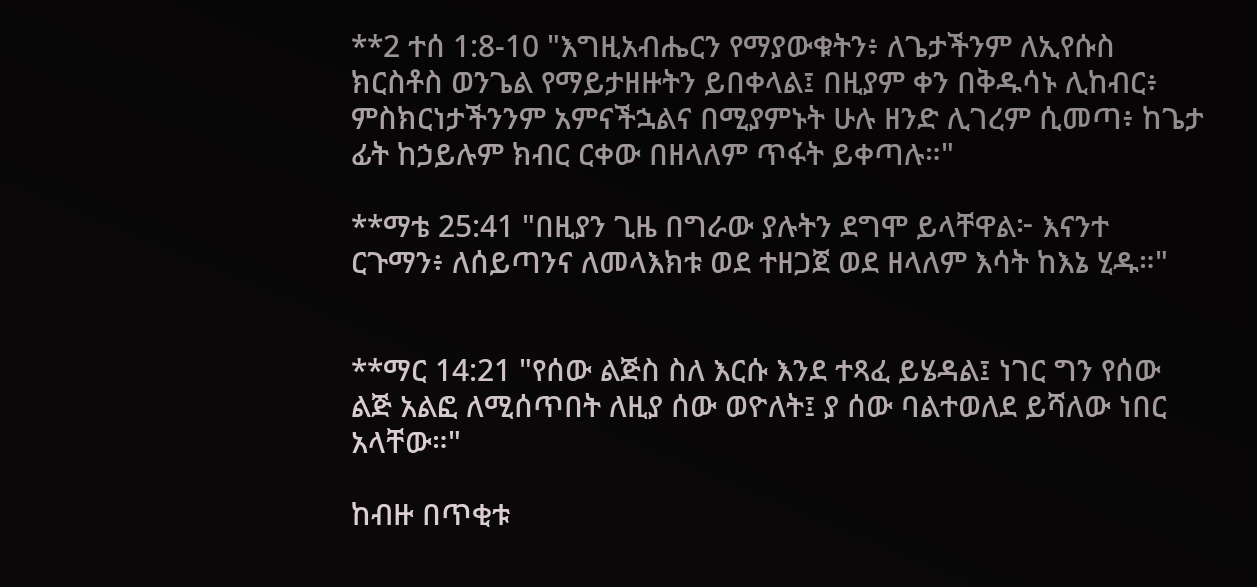**2 ተሰ 1:8-10 "እግዚአብሔርን የማያውቁትን፥ ለጌታችንም ለኢየሱስ ክርስቶስ ወንጌል የማይታዘዙትን ይበቀላል፤ በዚያም ቀን በቅዱሳኑ ሊከብር፥ ምስክርነታችንንም አምናችኋልና በሚያምኑት ሁሉ ዘንድ ሊገረም ሲመጣ፥ ከጌታ ፊት ከኃይሉም ክብር ርቀው በዘላለም ጥፋት ይቀጣሉ።"

**ማቴ 25:41 "በዚያን ጊዜ በግራው ያሉትን ደግሞ ይላቸዋል፦ እናንተ ርጉማን፥ ለሰይጣንና ለመላእክቱ ወደ ተዘጋጀ ወደ ዘላለም እሳት ከእኔ ሂዱ።"


**ማር 14:21 "የሰው ልጅስ ስለ እርሱ እንደ ተጻፈ ይሄዳል፤ ነገር ግን የሰው ልጅ አልፎ ለሚሰጥበት ለዚያ ሰው ወዮለት፤ ያ ሰው ባልተወለደ ይሻለው ነበር አላቸው።"

ከብዙ በጥቂቱ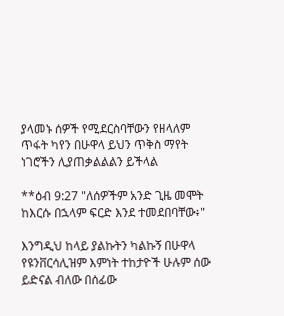ያላመኑ ሰዎች የሚደርስባቸውን የዘላለም ጥፋት ካየን በሁዋላ ይህን ጥቅስ ማየት ነገሮችን ሊያጠቃልልልን ይችላል

**ዕብ 9:27 "ለሰዎችም አንድ ጊዜ መሞት ከእርሱ በኋላም ፍርድ እንደ ተመደበባቸው፥"

እንግዲህ ከላይ ያልኩትን ካልኩኝ በሁዋላ የዩንቨርሳሊዝም እምነት ተከታዮች ሁሉም ሰው ይድናል ብለው በሰፊው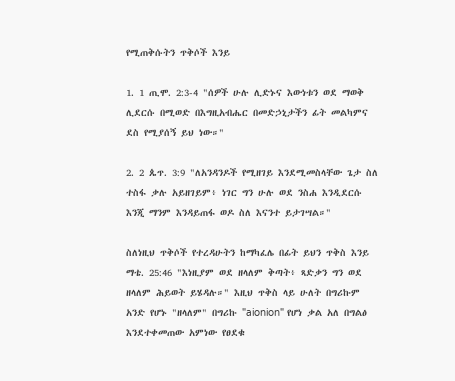የሚጠቅሱትን ጥቅሶች እንይ

1. 1 ጢሞ. 2:3-4 "ሰዎች ሁሉ ሊድኑና እውነቱን ወደ ማወቅ ሊደርሱ በሚወድ በእግዚአብሔር በመድኃኒታችን ፊት መልካምና ደስ የሚያሰኝ ይህ ነው።"

2. 2 ጴጥ. 3:9 "ለአንዳንዶች የሚዘገይ እንደሚመስላቸው ጌታ ስለ ተስፋ ቃሉ አይዘገይም፥ ነገር ግን ሁሉ ወደ ንስሐ እንዲደርሱ እንጂ ማንም እንዳይጠፋ ወዶ ስለ እናንተ ይታገሣል።"

ስለነዚህ ጥቅሶች የተረዳሁትን ከማካፈሌ በፊት ይህን ጥቅስ እንይ ማቴ. 25:46 "እነዚያም ወደ ዘላለም ቅጣት፥ ጻድቃን ግን ወደ ዘላለም ሕይወት ይሄዳሉ።" እዚህ ጥቅስ ላይ ሁለት በግሪኩም አንድ የሆኑ "ዘላለም" በግሪኩ "aionion" የሆነ ቃል አለ በግልፅ እንደተቀመጠው አምነው የፀደቁ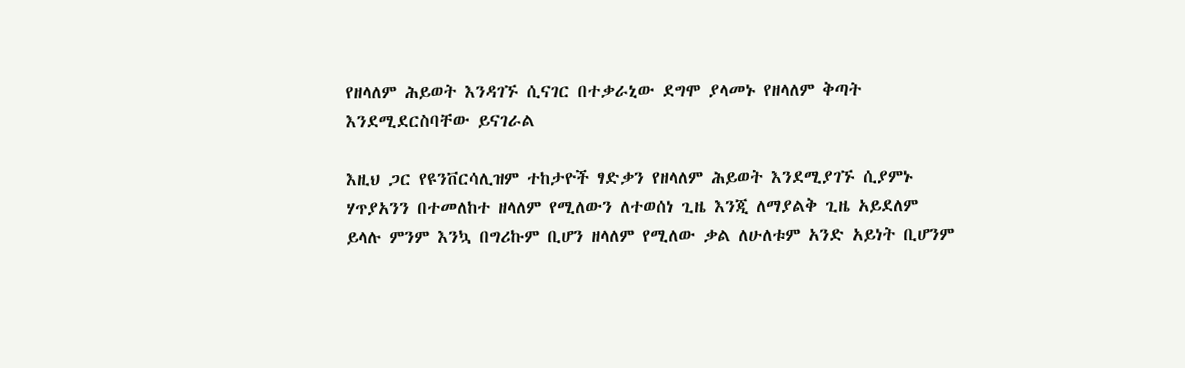የዘላለም ሕይወት እንዳገኙ ሲናገር በተቃራኒው ደግሞ ያላመኑ የዘላለም ቅጣት እንደሚደርስባቸው ይናገራል

እዚህ ጋር የዩንቨርሳሊዝም ተከታዮች ፃድቃን የዘላለም ሕይወት እንደሚያገኙ ሲያምኑ ሃጥያአንን በተመለከተ ዘላለም የሚለውን ለተወሰነ ጊዜ እንጂ ለማያልቅ ጊዜ አይደለም ይላሉ ምንም እንኳ በግሪኩም ቢሆን ዘላለም የሚለው ቃል ለሁለቱም አንድ አይነት ቢሆንም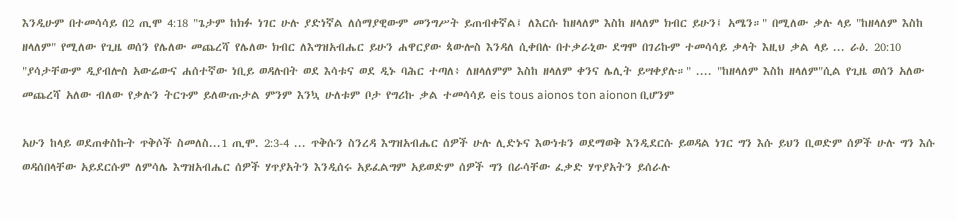እንዲሁም በተመሳሳይ በ2 ጢሞ 4:18 "ጌታም ከክፉ ነገር ሁሉ ያድነኛል ለሰማያዊውም መንግሥት ይጠብቀኛል፤ ለእርሱ ከዘላለም እስከ ዘላለም ክብር ይሁን፤ አሜን።" በሚለው ቃሉ ላይ "ከዘላለም እስከ ዘላለም" የሚለው የጊዜ ወሰን የሌለው መጨረሻ የሌለው ክብር ለእግዝአብሔር ይሁን ሐዋርያው ጳውሎስ እንዳለ ሲቀበሉ በተቃራኒው ደግሞ በገሪኩም ተመሳሳይ ቃላት እዚህ ቃል ላይ ... ራዕ. 20:10 "ያሳታቸውም ዲያብሎስ አውሬውና ሐሰተኛው ነቢይ ወዳሉበት ወደ እሳቱና ወደ ዲኑ ባሕር ተጣለ፥ ለዘላለምም እስከ ዘላለም ቀንና ሌሊት ይሣቀያሉ።" .... "ከዘላለም እስከ ዘላለም"ሲል የጊዜ ወሰን አለው መጨረሻ አለው ብለው የቃሉን ትርጉም ይለውጡታል ምንም እንኳ ሁለቱም ቦታ የግሪኩ ቃል ተመሳሳይ eis tous aionos ton aionon ቢሆንም

አሁን ከላይ ወደጠቀስኩት ጥቅሶች ስመለስ...1 ጢሞ. 2:3-4 ... ጥቅሱን ስንረዳ እግዝአብሔር ሰዎች ሁሉ ሊድኑና እውነቱን ወደማወቅ እንዲደርሱ ይወዳል ነገር ግን እሱ ይህን ቢወድም ሰዎች ሁሉ ግን እሱ ወዳሰበላቸው አይደርሱም ለምሳሌ እግዝአብሔር ሰዎች ሃጥያአትን እንዲሰሩ አይፈልግም አይወድም ሰዎች ግን በራሳቸው ፈቃድ ሃጥያአትን ይሰራሉ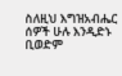ስለዚህ እግዝአብሔር ሰዎች ሁሉ እንዲድኑ ቢወድም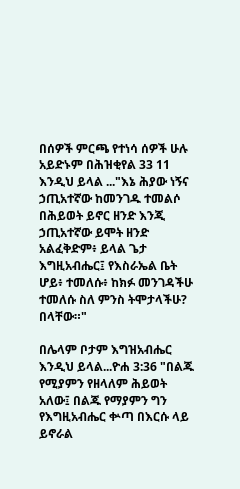በሰዎች ምርጫ የተነሳ ሰዎች ሁሉ አይድኑም በሕዝቂየል 33 11 እንዲህ ይላል ..."እኔ ሕያው ነኝና ኃጢአተኛው ከመንገዱ ተመልሶ በሕይወት ይኖር ዘንድ እንጂ ኃጢአተኛው ይሞት ዘንድ አልፈቅድም፥ ይላል ጌታ እግዚአብሔር፤ የእስራኤል ቤት ሆይ፥ ተመለሱ፥ ከክፉ መንገዳችሁ ተመለሱ ስለ ምንስ ትሞታላችሁ? በላቸው።"

በሌላም ቦታም እግዝአብሔር እንዲህ ይላል...ዮሐ 3:36 "በልጁ የሚያምን የዘላለም ሕይወት አለው፤ በልጁ የማያምን ግን የእግዚአብሔር ቍጣ በእርሱ ላይ ይኖራል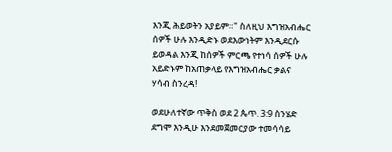እንጂ ሕይወትን አያይም።" ስለዚህ እግዝአብሔር ሰዎች ሁሉ እንዲድኑ ወደእውነትም እንዲደርሱ ይወዳል እንጂ ከሰዎች ምርጫ የተነሳ ሰዎች ሁሉ አይድኑም ከአጠቃላይ የእግዝአብሔር ቃልና ሃሳብ ስንረዳ!

ወደሁለተኛው ጥቅስ ወደ 2 ጴጥ. 3:9 ስንሄድ ደግሞ እንዲሁ እንደመጀመርያው ተመሳሳይ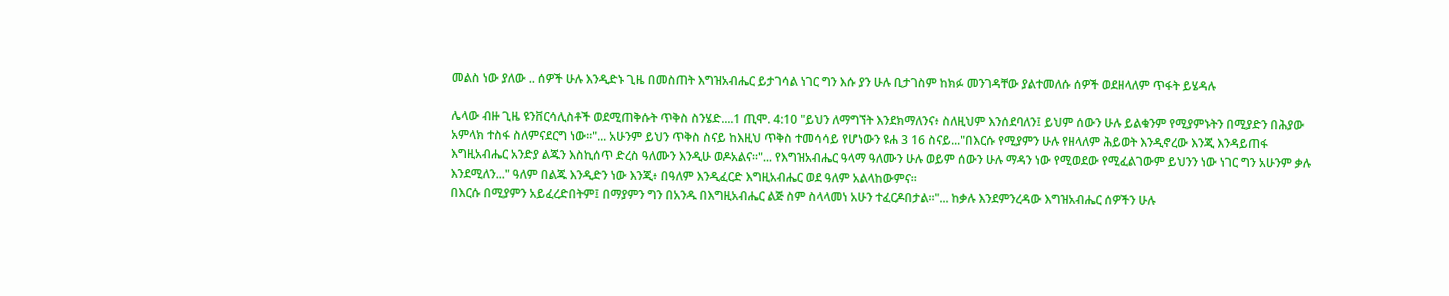መልስ ነው ያለው .. ሰዎች ሁሉ እንዲድኑ ጊዜ በመስጠት እግዝአብሔር ይታገሳል ነገር ግን እሱ ያን ሁሉ ቢታገስም ከክፉ መንገዳቸው ያልተመለሱ ሰዎች ወደዘላለም ጥፋት ይሄዳሉ

ሌላው ብዙ ጊዜ ዩንቨርሳሊስቶች ወደሚጠቅሱት ጥቅስ ስንሄድ....1 ጢሞ. 4:10 "ይህን ለማግኘት እንደክማለንና፥ ስለዚህም እንሰደባለን፤ ይህም ሰውን ሁሉ ይልቁንም የሚያምኑትን በሚያድን በሕያው አምላክ ተስፋ ስለምናደርግ ነው።"... አሁንም ይህን ጥቅስ ስናይ ከእዚህ ጥቅስ ተመሳሳይ የሆነውን ዩሐ 3 16 ስናይ..."በእርሱ የሚያምን ሁሉ የዘላለም ሕይወት እንዲኖረው እንጂ እንዳይጠፋ እግዚአብሔር አንድያ ልጁን እስኪሰጥ ድረስ ዓለሙን እንዲሁ ወዶአልና።"... የእግዝአብሔር ዓላማ ዓለሙን ሁሉ ወይም ሰውን ሁሉ ማዳን ነው የሚወደው የሚፈልገውም ይህንን ነው ነገር ግን አሁንም ቃሉ እንደሚለን..." ዓለም በልጁ እንዲድን ነው እንጂ፥ በዓለም እንዲፈርድ እግዚአብሔር ወደ ዓለም አልላከውምና።
በእርሱ በሚያምን አይፈረድበትም፤ በማያምን ግን በአንዱ በእግዚአብሔር ልጅ ስም ስላላመነ አሁን ተፈርዶበታል።"... ከቃሉ እንደምንረዳው እግዝአብሔር ሰዎችን ሁሉ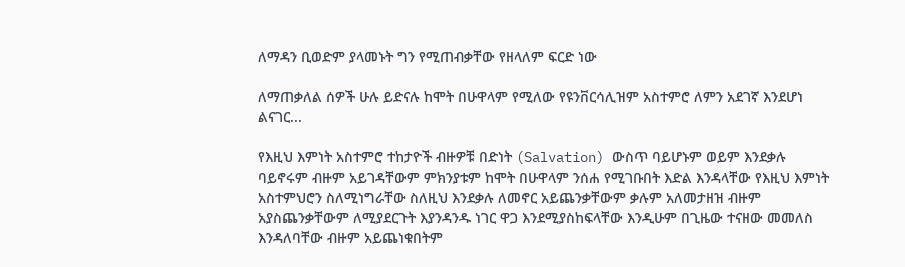ለማዳን ቢወድም ያላመኑት ግን የሚጠብቃቸው የዘላለም ፍርድ ነው

ለማጠቃለል ሰዎች ሁሉ ይድናሉ ከሞት በሁዋላም የሚለው የዩንቨርሳሊዝም አስተምሮ ለምን አደገኛ እንደሆነ ልናገር...

የእዚህ እምነት አስተምሮ ተከታዮች ብዙዎቹ በድነት (Salvation) ውስጥ ባይሆኑም ወይም እንደቃሉ ባይኖሩም ብዙም አይገዳቸውም ምክንያቱም ከሞት በሁዋላም ንሰሐ የሚገቡበት እድል እንዳላቸው የእዚህ እምነት አስተምህሮን ስለሚነግራቸው ስለዚህ እንደቃሉ ለመኖር አይጨንቃቸውም ቃሉም አለመታዘዝ ብዙም አያስጨንቃቸውም ለሚያደርጉት እያንዳንዱ ነገር ዋጋ እንደሚያስከፍላቸው እንዲሁም በጊዜው ተናዘው መመለስ እንዳለባቸው ብዙም አይጨነቁበትም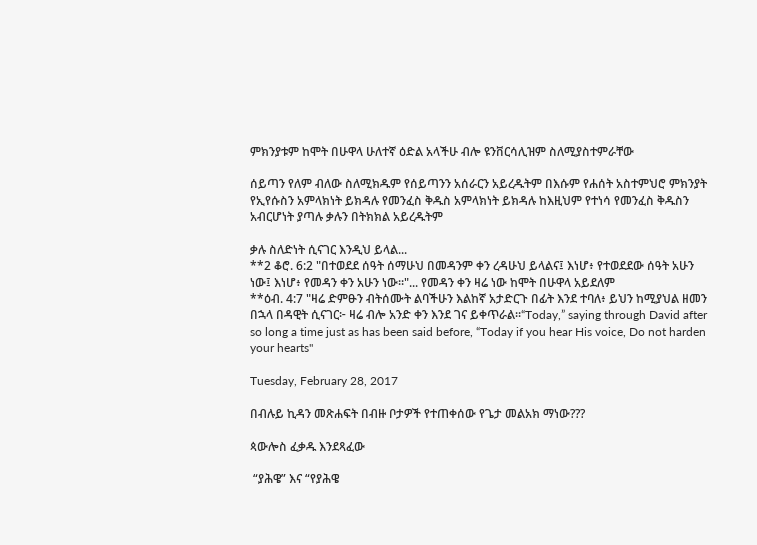ምክንያቱም ከሞት በሁዋላ ሁለተኛ ዕድል አላችሁ ብሎ ዩንቨርሳሊዝም ስለሚያስተምራቸው

ሰይጣን የለም ብለው ስለሚክዱም የሰይጣንን አሰራርን አይረዱትም በእሱም የሐሰት አስተምህሮ ምክንያት የኢየሱስን አምላክነት ይክዳሉ የመንፈስ ቅዱስ አምላክነት ይክዳሉ ከእዚህም የተነሳ የመንፈስ ቅዱስን አብርሆነት ያጣሉ ቃሉን በትክክል አይረዱትም

ቃሉ ስለድነት ሲናገር እንዲህ ይላል...
**2 ቆሮ. 6:2 "በተወደደ ሰዓት ሰማሁህ በመዳንም ቀን ረዳሁህ ይላልና፤ እነሆ፥ የተወደደው ሰዓት አሁን ነው፤ እነሆ፥ የመዳን ቀን አሁን ነው።"... የመዳን ቀን ዛሬ ነው ከሞት በሁዋላ አይደለም
**ዕብ. 4:7 "ዛሬ ድምፁን ብትሰሙት ልባችሁን እልከኛ አታድርጉ በፊት እንደ ተባለ፥ ይህን ከሚያህል ዘመን በኋላ በዳዊት ሲናገር፦ ዛሬ ብሎ አንድ ቀን እንደ ገና ይቀጥራል።“Today,” saying through David after so long a time just as has been said before, “Today if you hear His voice, Do not harden your hearts"

Tuesday, February 28, 2017

በብሉይ ኪዳን መጽሐፍት በብዙ ቦታዎች የተጠቀሰው የጌታ መልአክ ማነው???

ጳውሎስ ፈቃዱ እንደጻፈው

 “ያሕዌ” እና “የያሕዌ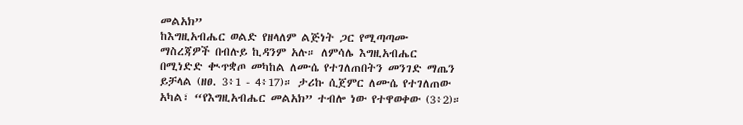መልአክ”
ከእግዚአብሔር ወልድ የዘላለም ልጅነት ጋር የሚጣጣሙ ማስረጃዎች በብሉይ ኪዳንም አሉ። ለምሳሌ እግዚአብሔር በሚነድድ ቊጥቋጦ መካከል ለሙሴ የተገለጠበትን መንገድ ማጤን ይቻላል (ዘፀ. 3፥1 - 4፥17)። ታሪኩ ሲጀምር ለሙሴ የተገለጠው አካል፣ “የእግዚአብሔር መልአክ” ተብሎ ነው የተዋወቀው (3፥2)።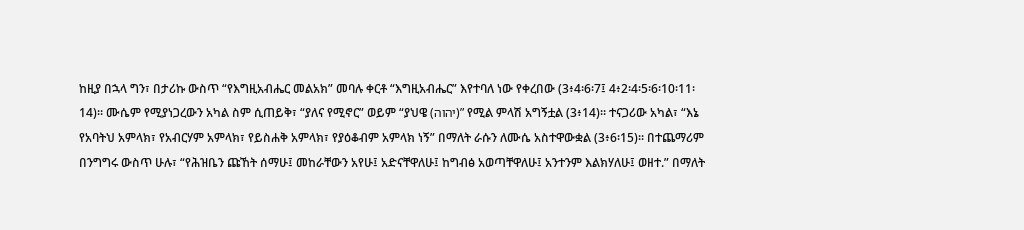ከዚያ በኋላ ግን፣ በታሪኩ ውስጥ “የእግዚአብሔር መልአክ” መባሉ ቀርቶ “እግዚአብሔር” እየተባለ ነው የቀረበው (3፥4፡6፡7፤ 4፥2፡4፡5፡6፡10፡11፡14)። ሙሴም የሚያነጋረውን አካል ስም ሲጠይቅ፣ “ያለና የሚኖር” ወይም “ያህዌ (יהוה)” የሚል ምላሽ አግኝቷል (3፥14)። ተናጋሪው አካል፣ “እኔ የአባትህ አምላክ፣ የአብርሃም አምላክ፣ የይስሐቅ አምላክ፣ የያዕቆብም አምላክ ነኝ” በማለት ራሱን ለሙሴ አስተዋውቋል (3፥6፡15)። በተጨማሪም በንግግሩ ውስጥ ሁሉ፣ “የሕዝቤን ጩኸት ሰማሁ፤ መከራቸውን አየሁ፤ አድናቸዋለሁ፤ ከግብፅ አወጣቸዋለሁ፤ አንተንም እልክሃለሁ፤ ወዘተ.” በማለት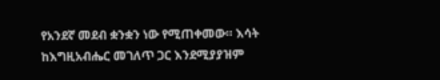የአንደኛ መደብ ቋንቋን ነው የሚጠቀመው። እሳት ከእግዚአብሔር መገለጥ ጋር እንደሚያያዝም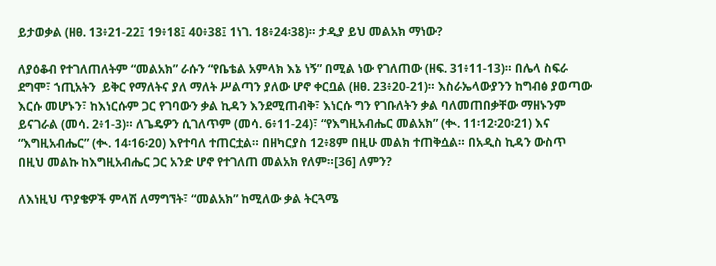ይታወቃል (ዘፀ. 13፥21-22፤ 19፥18፤ 40፥38፤ 1ነገ. 18፥24፡38)። ታዲያ ይህ መልአክ ማነው?

ለያዕቆብ የተገለጠለትም “መልአክ” ራሱን “የቤቴል አምላክ እኔ ነኝ” በሚል ነው የገለጠው (ዘፍ. 31፥11-13)። በሌላ ስፍራ ደግሞ፣ ኀጢአትን  ይቅር የማለትና ያለ ማለት ሥልጣን ያለው ሆኖ ቀርቧል (ዘፀ. 23፥20-21)። እስራኤላውያንን ከግብፅ ያወጣው እርሱ መሆኑን፣ ከእነርሱም ጋር የገባውን ቃል ኪዳን እንደሚጠብቅ፣ እነርሱ ግን የገቡለትን ቃል ባለመጠበቃቸው ማዘኑንም ይናገራል (መሳ. 2፥1-3)። ለጌዴዎን ሲገለጥም (መሳ. 6፥11-24)፣ “የእግዚአብሔር መልአክ” (ቊ. 11፡12፡20፡21) እና “እግዚአብሔር” (ቊ. 14፡16፡20) እየተባለ ተጠርቷል። በዘካርያስ 12፥8ም በዚሁ መልክ ተጠቅሷል። በአዲስ ኪዳን ውስጥ በዚህ መልኩ ከእግዚአብሔር ጋር አንድ ሆኖ የተገለጠ መልአክ የለም።[36] ለምን?

ለእነዚህ ጥያቄዎች ምላሽ ለማግኘት፣ “መልአክ” ከሚለው ቃል ትርጓሜ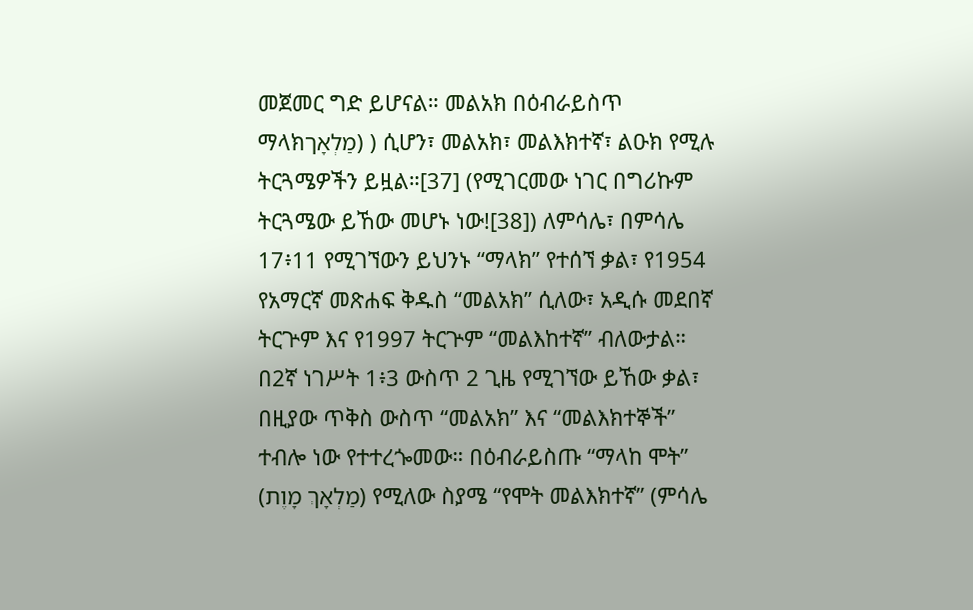መጀመር ግድ ይሆናል። መልአክ በዕብራይስጥ ማላክמַלְאָך) ) ሲሆን፣ መልአክ፣ መልእክተኛ፣ ልዑክ የሚሉ ትርጓሜዎችን ይዟል።[37] (የሚገርመው ነገር በግሪኩም ትርጓሜው ይኸው መሆኑ ነው![38]) ለምሳሌ፣ በምሳሌ 17፥11 የሚገኘውን ይህንኑ “ማላክ” የተሰኘ ቃል፣ የ1954 የአማርኛ መጽሐፍ ቅዱስ “መልአክ” ሲለው፣ አዲሱ መደበኛ ትርጕም እና የ1997 ትርጕም “መልእከተኛ” ብለውታል። በ2ኛ ነገሥት 1፥3 ውስጥ 2 ጊዜ የሚገኘው ይኸው ቃል፣ በዚያው ጥቅስ ውስጥ “መልአክ” እና “መልእክተኞች” ተብሎ ነው የተተረጐመው። በዕብራይስጡ “ማላከ ሞት” (מַלְאָךְ מָוֶת) የሚለው ስያሜ “የሞት መልእክተኛ” (ምሳሌ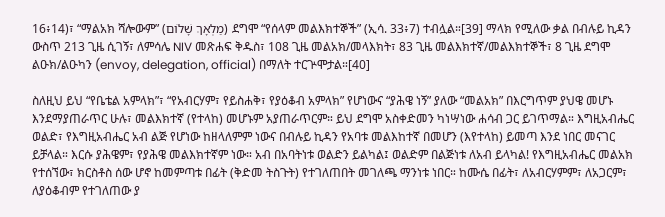16፥14)፣ “ማልአክ ሻሎውም” (מַלְאָךְ שָׁלֹום) ደግሞ “የሰላም መልእክተኞች” (ኢሳ. 33፥7) ተብሏል።[39] ማላክ የሚለው ቃል በብሉይ ኪዳን ውስጥ 213 ጊዜ ሲገኝ፣ ለምሳሌ NIV መጽሐፍ ቅዱስ፣ 108 ጊዜ መልአክ/መላእክት፣ 83 ጊዜ መልእክተኛ/መልእክተኞች፣ 8 ጊዜ ደግሞ ልዑክ/ልዑካን (envoy, delegation, official) በማለት ተርጕሞታል።[40]

ስለዚህ ይህ “የቤቴል አምላክ”፣ “የአብርሃም፣ የይስሐቅ፣ የያዕቆብ አምላክ” የሆነውና “ያሕዌ ነኝ” ያለው “መልአክ” በእርግጥም ያህዌ መሆኑ እንደማያጠራጥር ሁሉ፣ መልእክተኛ (የተላከ) መሆኑም አያጠራጥርም። ይህ ደግሞ አስቀድመን ካነሣነው ሐሳብ ጋር ይገጥማል። እግዚአብሔር ወልድ፣ የእግዚአብሔር አብ ልጅ የሆነው ከዘላለምም ነውና በብሉይ ኪዳን የአባቱ መልእከተኛ በመሆን (እየተላከ) ይመጣ እንደ ነበር መናገር ይቻላል። እርሱ ያሕዌም፣ የያሕዌ መልእክተኛም ነው። አብ በአባትነቱ ወልድን ይልካል፤ ወልድም በልጅነቱ ለአብ ይላካል! የእግዚአብሔር መልአክ የተሰኘው፣ ክርስቶስ ሰው ሆኖ ከመምጣቱ በፊት (ቅድመ ትስጉት) የተገለጠበት መገለጫ ማንነቱ ነበር። ከሙሴ በፊት፣ ለአብርሃምም፣ ለአጋርም፣ ለያዕቆብም የተገለጠው ያ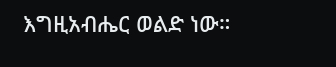እግዚአብሔር ወልድ ነው።